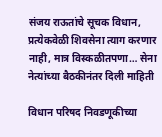संजय राऊतांचे सूचक विधान, प्रत्येकवेळी शिवसेना त्याग करणार नाही, मात्र विस्कळीतपणा… सेना नेत्यांच्या बैठकीनंतर दिली माहिती

विधान परिषद निवडणूकीच्या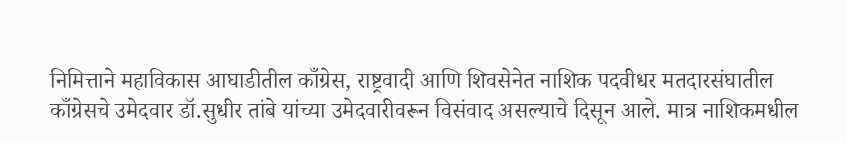निमित्ताने महाविकास आघाडीतील काँग्रेस, राष्ट्रवादी आणि शिवसेनेत नाशिक पदवीधर मतदारसंघातील काँग्रेसचे उमेदवार डॉ.सुधीर तांबे यांच्या उमेदवारीवरून विसंवाद असल्याचे दिसून आले. मात्र नाशिकमधील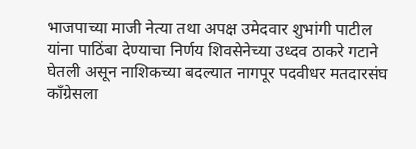भाजपाच्या माजी नेत्या तथा अपक्ष उमेदवार शुभांगी पाटील यांना पाठिंबा देण्याचा निर्णय शिवसेनेच्या उध्दव ठाकरे गटाने घेतली असून नाशिकच्या बदल्यात नागपूर पदवीधर मतदारसंघ काँग्रेसला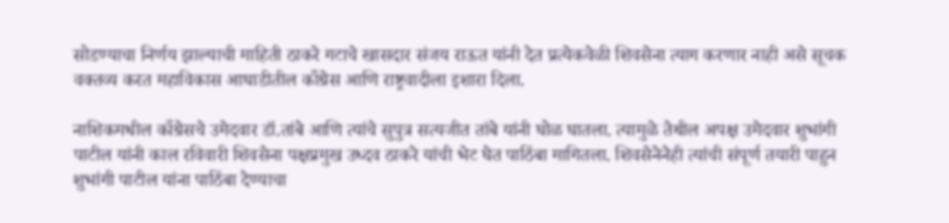सोडण्याचा निर्णय झाल्याची माहिती ठाकरे गटाचे खासदार संजय राऊत यांनी देत प्रत्येकवेळी शिवसेना त्याग करणार नाही असे सूचक वक्तव्य करत महाविकास आघाडीतील काँग्रेस आणि राष्ट्रवादीला इशारा दिला.

नाशिकमधील काँग्रेसचे उमेदवार डॉ.तांबे आणि त्यांचे सुपुत्र सत्यजीत तांबे यांनी घोळ घातला. त्यामुळे तेथील अपक्ष उमेदवार शुभांगी पाटील यांनी काल रविवारी शिवसेना पक्षप्रमुख उध्दव ठाकरे यांची भेट घेत पाठिंबा मागितला. शिवसेनेनेही त्यांची संपूर्ण तयारी पाहुन शुभांगी पाटील यांना पाठिंबा देण्याचा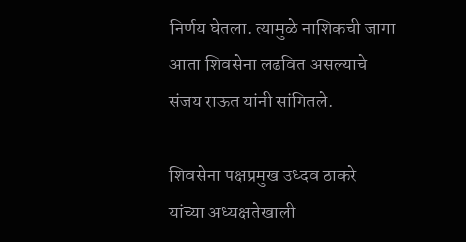निर्णय घेतला. त्यामुळे नाशिकची जागा आता शिवसेना लढवित असल्याचे संजय राऊत यांनी सांगितले.

शिवसेना पक्षप्रमुख उध्दव ठाकरे यांच्या अध्यक्षतेखाली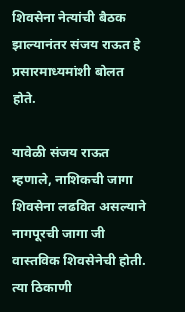शिवसेना नेत्यांची बैठक झाल्यानंतर संजय राऊत हे प्रसारमाध्यमांशी बोलत होते.

यावेळी संजय राऊत म्हणाले, नाशिकची जागा शिवसेना लढवित असल्याने नागपूरची जागा जी वास्तविक शिवसेनेची होती. त्या ठिकाणी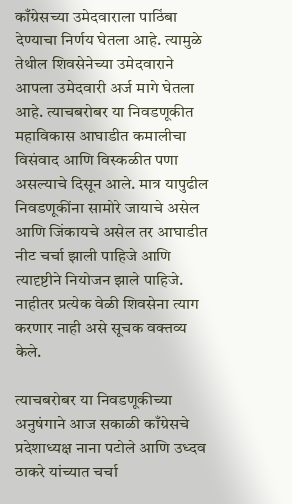काँग्रेसच्या उमेदवाराला पाठिंबा देण्याचा निर्णय घेतला आहे. त्यामुळे तेथील शिवसेनेच्या उमेदवाराने आपला उमेदवारी अर्ज मागे घेतला आहे. त्याचबरोबर या निवडणूकीत महाविकास आघाडीत कमालीचा विसंवाद आणि विस्कळीत पणा असल्याचे दिसून आले. मात्र यापुढील निवडणूकींना सामोरे जायाचे असेल आणि जिंकायचे असेल तर आघाडीत नीट चर्चा झाली पाहिजे आणि त्यादृष्टीने नियोजन झाले पाहिजे. नाहीतर प्रत्येक वेळी शिवसेना त्याग करणार नाही असे सूचक वक्तव्य केले.

त्याचबरोबर या निवडणूकीच्या अनुषंगाने आज सकाळी काँग्रेसचे प्रदेशाध्यक्ष नाना पटोले आणि उध्दव ठाकरे यांच्यात चर्चा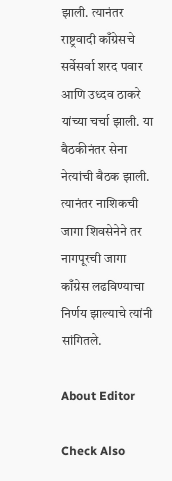झाली. त्यानंतर राष्ट्रवादी काँग्रेसचे सर्वेसर्वा शरद पवार आणि उध्दव ठाकरे यांच्या चर्चा झाली. या बैठकीनंतर सेना नेत्यांची बैठक झाली. त्यानंतर नाशिकची जागा शिवसेनेने तर नागपूरची जागा काँग्रेस लढविण्याचा निर्णय झाल्याचे त्यांनी सांगितले.

About Editor

Check Also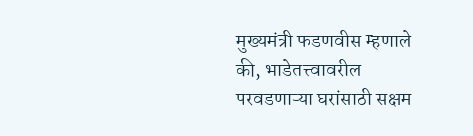मुख्यमंत्री फडणवीस म्हणाले की, भाडेतत्त्वावरील परवडणाऱ्या घरांसाठी सक्षम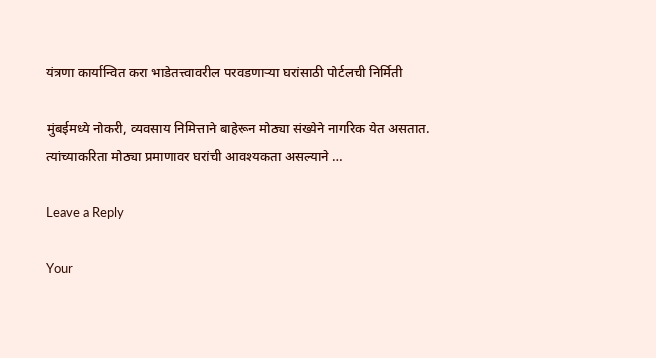यंत्रणा कार्यान्वित करा भाडेतत्त्वावरील परवडणाऱ्या घरांसाठी पोर्टलची निर्मिती

मुंबईमध्ये नोकरी, व्यवसाय निमित्ताने बाहेरून मोठ्या संख्येने नागरिक येत असतात. त्यांच्याकरिता मोठ्या प्रमाणावर घरांची आवश्यकता असल्याने …

Leave a Reply

Your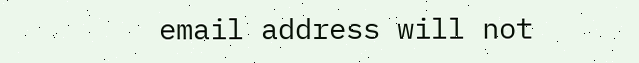email address will not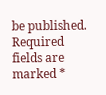be published. Required fields are marked *